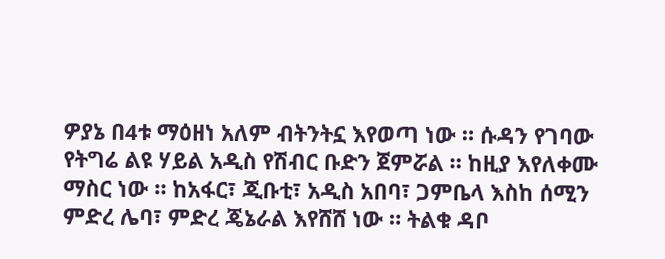ዎያኔ በ4ቱ ማዕዘነ አለም ብትንትኗ እየወጣ ነው ። ሱዳን የገባው የትግሬ ልዩ ሃይል አዲስ የሽብር ቡድን ጀምሯል ። ከዚያ እየለቀሙ ማስር ነው ። ከአፋር፣ ጂቡቲ፣ አዲስ አበባ፣ ጋምቤላ እስከ ሰሚን ምድረ ሌባ፣ ምድረ ጄኔራል እየሸሸ ነው ። ትልቁ ዳቦ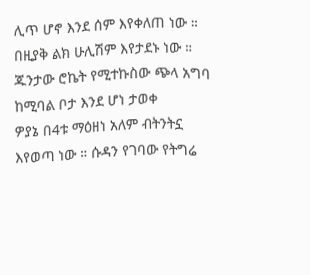ሊጥ ሆኖ እንደ ሰም እየቀለጠ ነው ። በዚያቅ ልክ ሁሊሽም እየታደኑ ነው ።
ጁንታው ሮኬት የሚተኩስው ጭላ አግባ ከሚባል ቦታ እንደ ሆነ ታወቀ
ዎያኔ በ4ቱ ማዕዘነ አለም ብትንትኗ እየወጣ ነው ። ሱዳን የገባው የትግሬ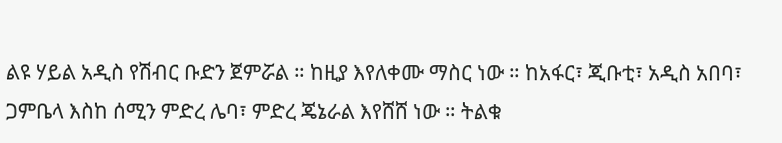ልዩ ሃይል አዲስ የሽብር ቡድን ጀምሯል ። ከዚያ እየለቀሙ ማስር ነው ። ከአፋር፣ ጂቡቲ፣ አዲስ አበባ፣ ጋምቤላ እስከ ሰሚን ምድረ ሌባ፣ ምድረ ጄኔራል እየሸሸ ነው ። ትልቁ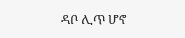ዳቦ ሊጥ ሆኖ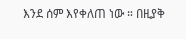እንደ ሰም እየቀለጠ ነው ። በዚያቅ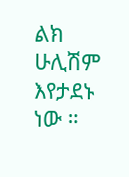ልክ ሁሊሽም እየታደኑ ነው ።